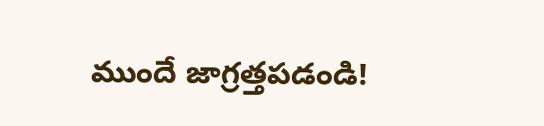ముందే జాగ్రత్తపడండి!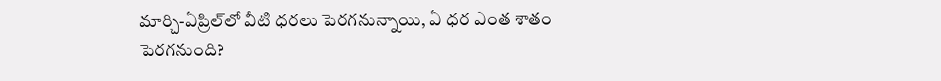మార్చి-ఏప్రిల్‌లో వీటి ధరలు పెరగనున్నాయి, ఏ ధర ఎంత శాతం పెరగనుంది?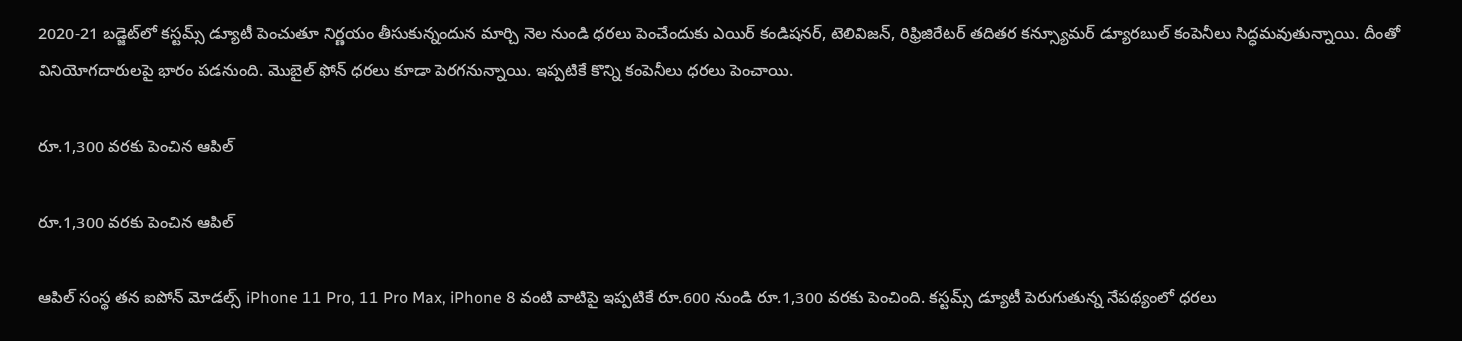2020-21 బడ్జెట్‌లో కస్టమ్స్ డ్యూటీ పెంచుతూ నిర్ణయం తీసుకున్నందున మార్చి నెల నుండి ధరలు పెంచేందుకు ఎయిర్ కండిషనర్, టెలివిజన్, రిఫ్రిజిరేటర్ తదితర కన్స్యూమర్ డ్యూరబుల్ కంపెనీలు సిద్ధమవుతున్నాయి. దీంతో వినియోగదారులపై భారం పడనుంది. మొబైల్ ఫోన్ ధరలు కూడా పెరగనున్నాయి. ఇప్పటికే కొన్ని కంపెనీలు ధరలు పెంచాయి.

రూ.1,300 వరకు పెంచిన ఆపిల్

రూ.1,300 వరకు పెంచిన ఆపిల్

ఆపిల్ సంస్థ తన ఐపోన్ మోడల్స్ iPhone 11 Pro, 11 Pro Max, iPhone 8 వంటి వాటిపై ఇప్పటికే రూ.600 నుండి రూ.1,300 వరకు పెంచింది. కస్టమ్స్ డ్యూటీ పెరుగుతున్న నేపథ్యంలో ధరలు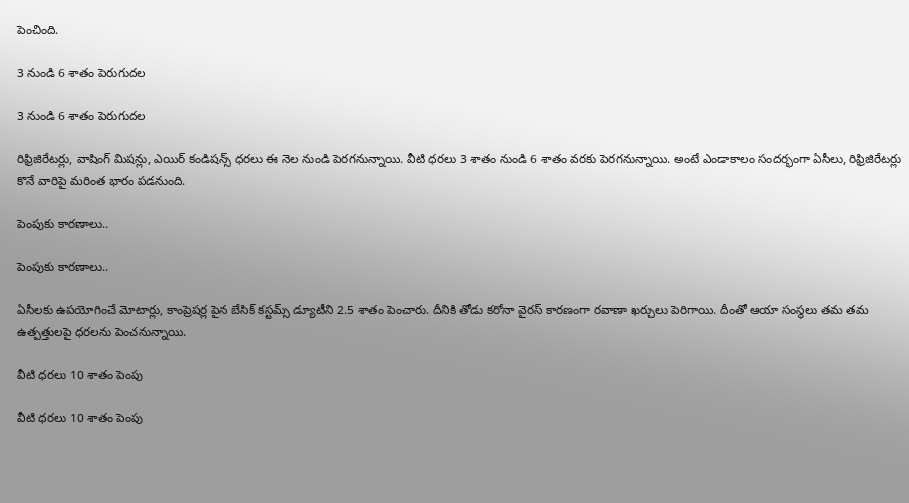పెంచింది.

3 నుండి 6 శాతం పెరుగుదల

3 నుండి 6 శాతం పెరుగుదల

రిఫ్రిజిరేటర్లు, వాషింగ్ మిషన్లు, ఎయిర్ కండిషన్స్ ధరలు ఈ నెల నుండి పెరగనున్నాయి. వీటి ధరలు 3 శాతం నుండి 6 శాతం వరకు పెరగనున్నాయి. అంటే ఎండాకాలం సందర్భంగా ఏసీలు, రిఫ్రిజిరేటర్లు కొనే వారిపై మరింత భారం పడనుంది.

పెంపుకు కారణాలు..

పెంపుకు కారణాలు..

ఏసీలకు ఉపయోగించే మోటార్లు, కాంప్రెషర్ల పైన బేసిక్ కస్టమ్స్ డ్యూటీని 2.5 శాతం పెంచారు. దీనికి తోడు కరోనా వైరస్ కారణంగా రవాణా ఖర్చులు పెరిగాయి. దీంతో ఆయా సంస్థలు తమ తమ ఉత్పత్తులపై ధరలను పెంచనున్నాయి.

వీటి ధరలు 10 శాతం పెంపు

వీటి ధరలు 10 శాతం పెంపు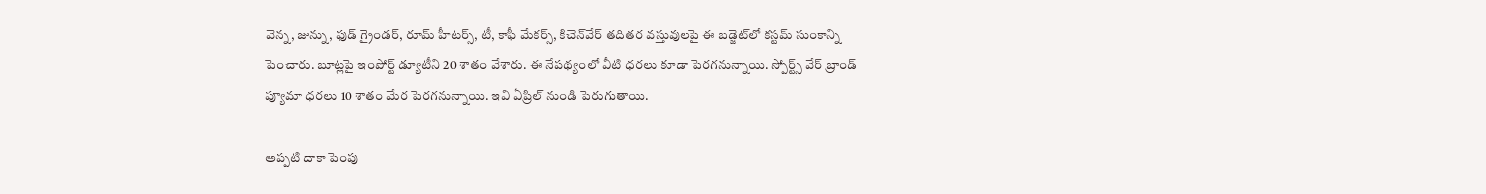వెన్న, జున్ను, ఫుడ్ గ్రైండర్, రూమ్ హీటర్స్, టీ, కాఫీ మేకర్స్, కిచెన్‌వేర్ తదితర వస్తువులపై ఈ బడ్జెట్‌లో కస్టమ్ సుంకాన్ని పెంచారు. బూట్లపై ఇంపోర్ట్ డ్యూటీని 20 శాతం వేశారు. ఈ నేపథ్యంలో వీటి ధరలు కూడా పెరగనున్నాయి. స్పోర్ట్స్ వేర్ బ్రాండ్ ప్యూమా ధరలు 10 శాతం మేర పెరగనున్నాయి. ఇవి ఏప్రిల్ నుండి పెరుగుతాయి.

అప్పటి దాకా పెంపు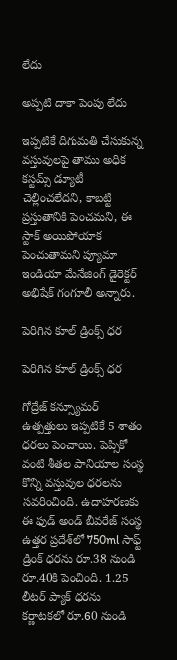లేదు

అప్పటి దాకా పెంపు లేదు

ఇప్పటికే దిగుమతి చేసుకున్న వస్తువులపై తాము అధిక కస్టమ్స్ డ్యూటీ చెల్లించలేదని, కాబట్టి ప్రస్తుతానికి పెంచమని, ఈ స్టాక్ అయిపోయాక పెంచుతామని ప్యూమా ఇండియా మేనేజింగ్ డైరెక్టర్ అభిషేక్ గంగూలీ అన్నారు.

పెరిగిన కూల్ డ్రింక్స్ ధర

పెరిగిన కూల్ డ్రింక్స్ ధర

గోద్రేజ్ కన్స్యూమర్ ఉత్పత్తులు ఇప్పటికే 5 శాతం ధరలు పెంచాయి. పెప్సికో వంటి శీతల పానియాల సంస్థ కొన్ని వస్తువుల ధరలను సవరించింది. ఉదాహరణకు ఈ ఫుడ్ అండ్ బీవరేజ్ సంస్థ ఉత్తర ప్రదేశ్‌లో 750ml సాఫ్ట్ డ్రింక్ ధరను రూ.38 నుండి రూ.40కి పెంచింది. 1.25 లీటర్ ప్యాక్ ధరను కర్ణాటకలో రూ.60 నుండి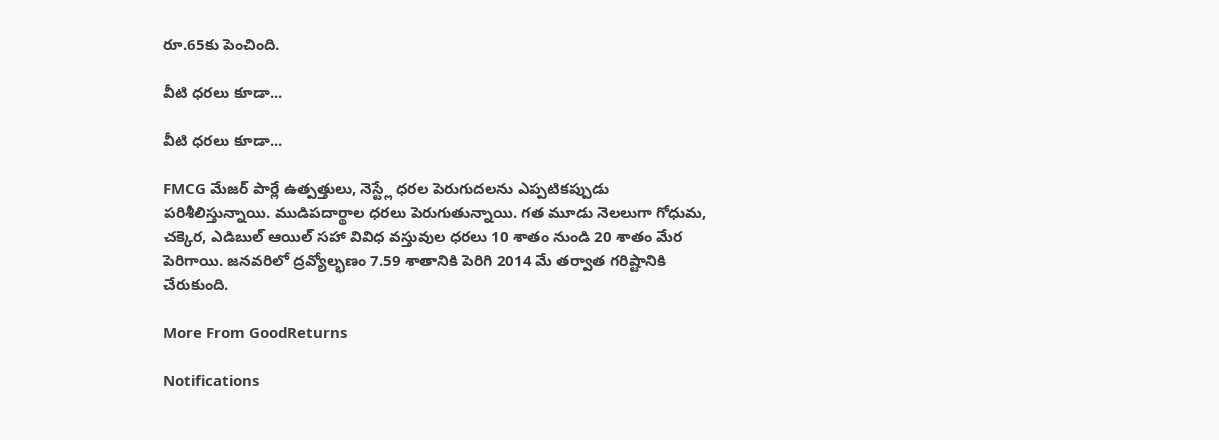రూ.65కు పెంచింది.

వీటి ధరలు కూడా...

వీటి ధరలు కూడా...

FMCG మేజర్ పార్లే ఉత్పత్తులు, నెస్ట్లే ధరల పెరుగుదలను ఎప్పటికప్పుడు పరిశీలిస్తున్నాయి. ముడిపదార్థాల ధరలు పెరుగుతున్నాయి. గత మూడు నెలలుగా గోధుమ, చక్కెర, ఎడిబుల్ ఆయిల్ సహా వివిధ వస్తువుల ధరలు 10 శాతం నుండి 20 శాతం మేర పెరిగాయి. జనవరిలో ద్రవ్యోల్భణం 7.59 శాతానికి పెరిగి 2014 మే తర్వాత గరిష్టానికి చేరుకుంది.

More From GoodReturns

Notifications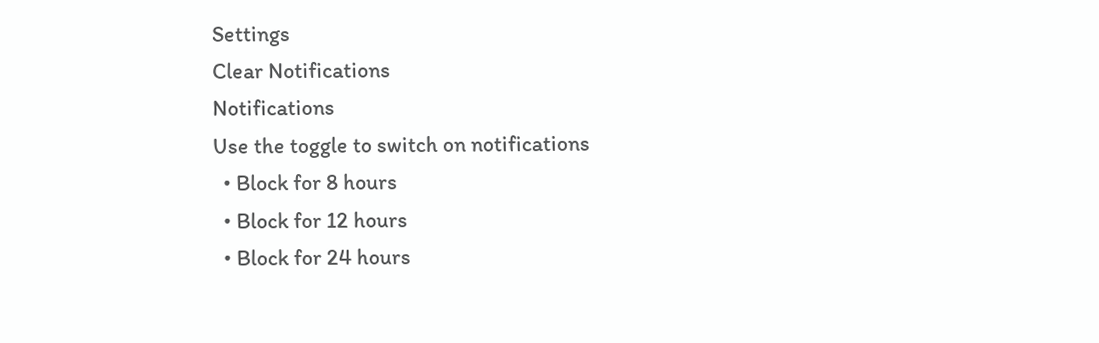Settings
Clear Notifications
Notifications
Use the toggle to switch on notifications
  • Block for 8 hours
  • Block for 12 hours
  • Block for 24 hours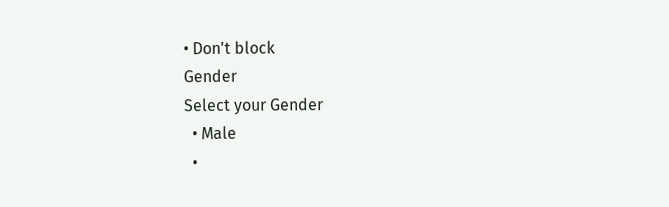• Don't block
Gender
Select your Gender
  • Male
  •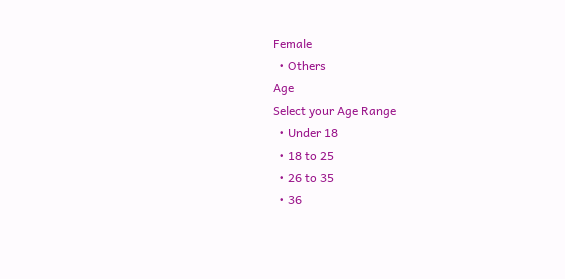Female
  • Others
Age
Select your Age Range
  • Under 18
  • 18 to 25
  • 26 to 35
  • 36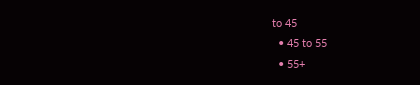to 45
  • 45 to 55
  • 55+